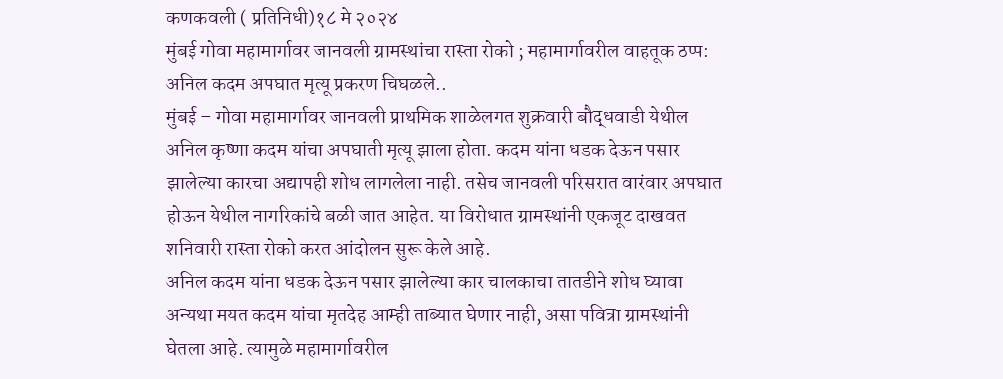कणकवली ( प्रतिनिधी)१८ मे २०२४
मुंबई गोवा महामार्गावर जानवली ग्रामस्थांचा रास्ता रोको ; महामार्गावरील वाहतूक ठप्प: अनिल कदम अपघात मृत्यू प्रकरण चिघळले..
मुंबई – गोवा महामार्गावर जानवली प्राथमिक शाळेलगत शुक्रवारी बौद्धवाडी येथील अनिल कृष्णा कदम यांचा अपघाती मृत्यू झाला होता. कदम यांना धडक देऊन पसार झालेल्या कारचा अद्यापही शोध लागलेला नाही. तसेच जानवली परिसरात वारंवार अपघात होऊन येथील नागरिकांचे बळी जात आहेत. या विरोधात ग्रामस्थांनी एकजूट दाखवत शनिवारी रास्ता रोको करत आंदोलन सुरू केले आहे.
अनिल कदम यांना धडक देऊन पसार झालेल्या कार चालकाचा तातडीने शोध घ्यावा अन्यथा मयत कदम यांचा मृतदेह आम्ही ताब्यात घेणार नाही, असा पवित्रा ग्रामस्थांनी घेतला आहे. त्यामुळे महामार्गावरील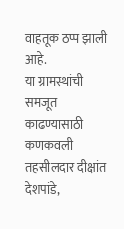वाहतूक ठप्प झाली आहे.
या ग्रामस्थांची समजूत काढण्यासाठी कणकवली तहसीलदार दीक्षांत देशपांडे,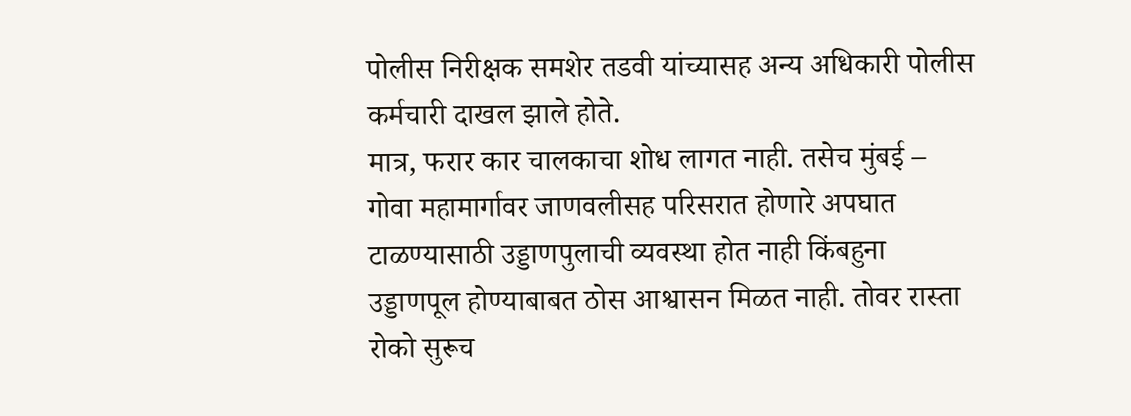पोलीस निरीक्षक समशेर तडवी यांच्यासह अन्य अधिकारी पोलीस कर्मचारी दाखल झाले होते.
मात्र, फरार कार चालकाचा शोध लागत नाही. तसेच मुंबई – गोवा महामार्गावर जाणवलीसह परिसरात होणारे अपघात टाळण्यासाठी उड्डाणपुलाची व्यवस्था होत नाही किंबहुना उड्डाणपूल होण्याबाबत ठोस आश्वासन मिळत नाही. तोवर रास्ता रोको सुरूच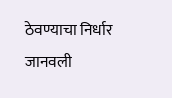ठेवण्याचा निर्धार जानवली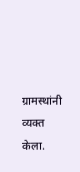ग्रामस्थांनी व्यक्त केला.